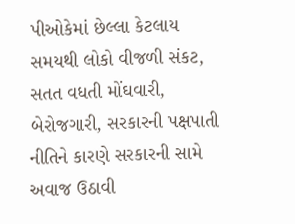પીઓકેમાં છેલ્લા કેટલાય સમયથી લોકો વીજળી સંકટ, સતત વધતી મોંઘવારી, બેરોજગારી, સરકારની પક્ષપાતી નીતિને કારણે સરકારની સામે અવાજ ઉઠાવી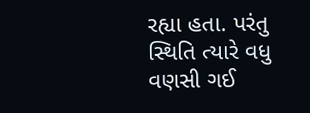રહ્યા હતા. પરંતુ સ્થિતિ ત્યારે વધુ વણસી ગઈ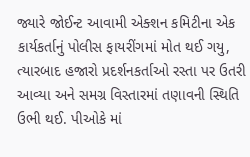જ્યારે જોઈન્ટ આવામી એક્શન કમિટીના એક કાર્યકર્તાનું પોલીસ ફાયરીંગમાં મોત થઈ ગયુ, ત્યારબાદ હજારો પ્રદર્શનકર્તાઓ રસ્તા પર ઉતરી આવ્યા અને સમગ્ર વિસ્તારમાં તણાવની સ્થિતિ ઉભી થઈ. પીઓકે માં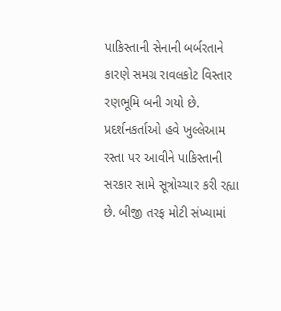પાકિસ્તાની સેનાની બર્બરતાને કારણે સમગ્ર રાવલકોટ વિસ્તાર રણભૂમિ બની ગયો છે. પ્રદર્શનકર્તાઓ હવે ખુલ્લેઆમ રસ્તા પર આવીને પાકિસ્તાની સરકાર સામે સૂત્રોચ્ચાર કરી રહ્યા છે. બીજી તરફ મોટી સંખ્યામાં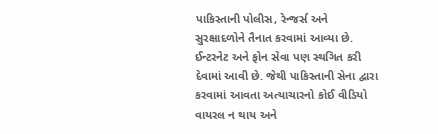પાકિસ્તાની પોલીસ, રેન્જર્સ અને સુરક્ષાદળોને તૈનાત કરવામાં આવ્યા છે. ઈન્ટરનેટ અને ફોન સેવા પણ સ્થગિત કરી દેવામાં આવી છે. જેથી પાકિસ્તાની સેના દ્વારા કરવામાં આવતા અત્યાચારનો કોઈ વીડિયો વાયરલ ન થાય અને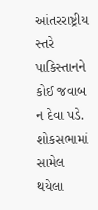આંતરરાષ્ટ્રીય સ્તરે પાકિસ્તાનને કોઈ જવાબ ન દેવા પડે. શોકસભામાં સામેલ થયેલા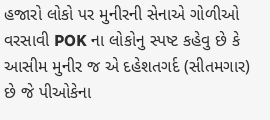હજારો લોકો પર મુનીરની સેનાએ ગોળીઓ વરસાવી POK ના લોકોનુ સ્પષ્ટ કહેવુ છે કે આસીમ મુનીર જ એ દહેશતગર્દ (સીતમગાર) છે જે પીઓકેના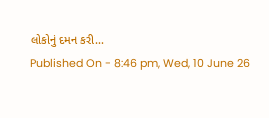લોકોનું દમન કરી...
Published On - 8:46 pm, Wed, 10 June 26